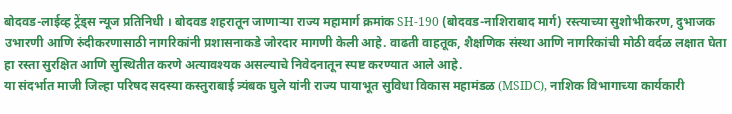बोदवड-लाईव्ह ट्रेंड्स न्यूज प्रतिनिधी । बोदवड शहरातून जाणाऱ्या राज्य महामार्ग क्रमांक SH-190 (बोदवड-नाशिराबाद मार्ग) रस्त्याच्या सुशोभीकरण, दुभाजक उभारणी आणि रुंदीकरणासाठी नागरिकांनी प्रशासनाकडे जोरदार मागणी केली आहे. वाढती वाहतूक, शैक्षणिक संस्था आणि नागरिकांची मोठी वर्दळ लक्षात घेता हा रस्ता सुरक्षित आणि सुस्थितीत करणे अत्यावश्यक असल्याचे निवेदनातून स्पष्ट करण्यात आले आहे.
या संदर्भात माजी जिल्हा परिषद सदस्या कस्तुराबाई त्र्यंबक घुले यांनी राज्य पायाभूत सुविधा विकास महामंडळ (MSIDC), नाशिक विभागाच्या कार्यकारी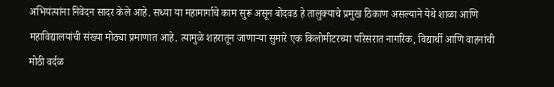अभियंत्यांना निवेदन सादर केले आहे. सध्या या महामार्गाचे काम सुरू असून बोदवड हे तालुक्याचे प्रमुख ठिकाण असल्याने येथे शाळा आणि महाविद्यालयांची संख्या मोठ्या प्रमाणात आहे. त्यामुळे शहरातून जाणाऱ्या सुमारे एक किलोमीटरच्या परिसरात नागरिक, विद्यार्थी आणि वाहनांची मोठी वर्दळ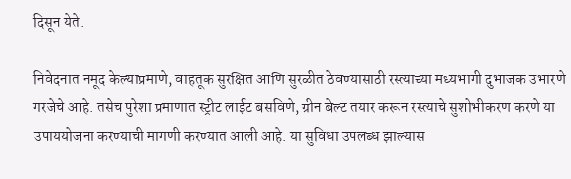दिसून येते.

निवेदनात नमूद केल्याप्रमाणे, वाहतूक सुरक्षित आणि सुरळीत ठेवण्यासाठी रस्त्याच्या मध्यभागी दुभाजक उभारणे गरजेचे आहे. तसेच पुरेशा प्रमाणात स्ट्रीट लाईट बसविणे, ग्रीन बेल्ट तयार करून रस्त्याचे सुशोभीकरण करणे या उपाययोजना करण्याची मागणी करण्यात आली आहे. या सुविधा उपलब्ध झाल्यास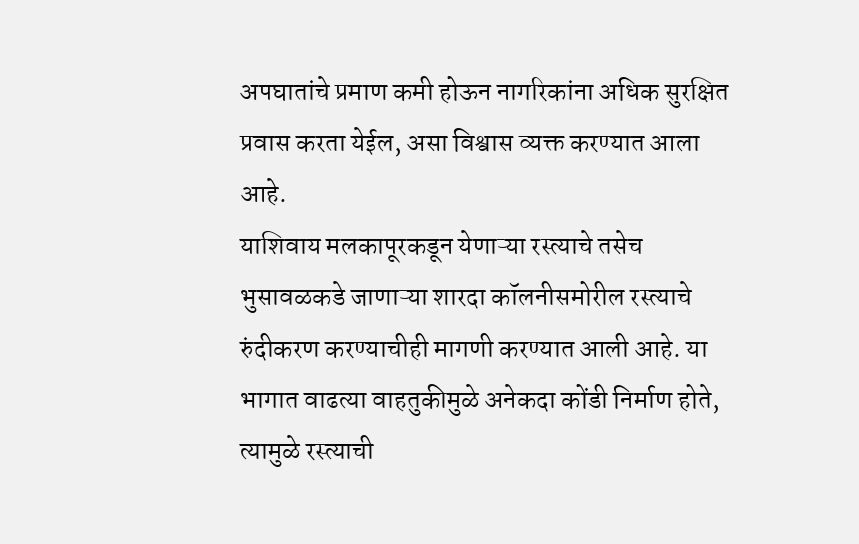अपघातांचे प्रमाण कमी होऊन नागरिकांना अधिक सुरक्षित प्रवास करता येईल, असा विश्वास व्यक्त करण्यात आला आहे.
याशिवाय मलकापूरकडून येणाऱ्या रस्त्याचे तसेच भुसावळकडे जाणाऱ्या शारदा कॉलनीसमोरील रस्त्याचे रुंदीकरण करण्याचीही मागणी करण्यात आली आहे. या भागात वाढत्या वाहतुकीमुळे अनेकदा कोंडी निर्माण होते, त्यामुळे रस्त्याची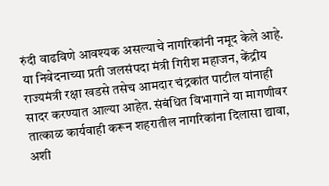रुंदी वाढविणे आवश्यक असल्याचे नागरिकांनी नमूद केले आहे.
या निवेदनाच्या प्रती जलसंपदा मंत्री गिरीश महाजन, केंद्रीय राज्यमंत्री रक्षा खडसे तसेच आमदार चंद्रकांत पाटील यांनाही सादर करण्यात आल्या आहेत. संबंधित विभागाने या मागणीवर तात्काळ कार्यवाही करून शहरातील नागरिकांना दिलासा द्यावा, अशी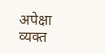अपेक्षा व्यक्त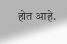होत आहे.